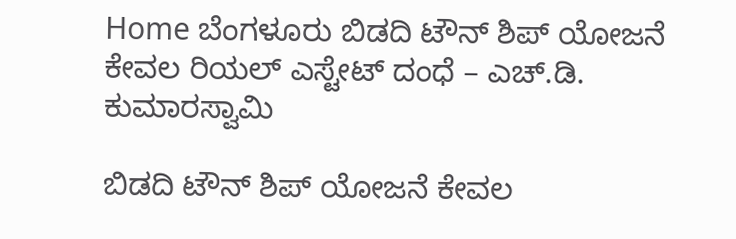Home ಬೆಂಗಳೂರು ಬಿಡದಿ ಟೌನ್ ಶಿಪ್ ಯೋಜನೆ ಕೇವಲ ರಿಯಲ್ ಎಸ್ಟೇಟ್ ದಂಧೆ – ಎಚ್.ಡಿ. ಕುಮಾರಸ್ವಾಮಿ

ಬಿಡದಿ ಟೌನ್ ಶಿಪ್ ಯೋಜನೆ ಕೇವಲ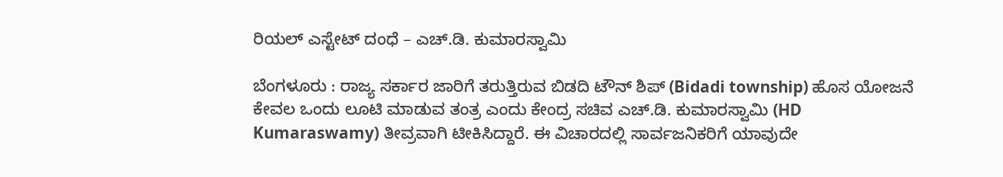ರಿಯಲ್ ಎಸ್ಟೇಟ್ ದಂಧೆ – ಎಚ್.ಡಿ. ಕುಮಾರಸ್ವಾಮಿ

ಬೆಂಗಳೂರು : ರಾಜ್ಯ ಸರ್ಕಾರ ಜಾರಿಗೆ ತರುತ್ತಿರುವ ಬಿಡದಿ ಟೌನ್ ಶಿಪ್ (Bidadi township) ಹೊಸ ಯೋಜನೆ ಕೇವಲ ಒಂದು ಲೂಟಿ ಮಾಡುವ ತಂತ್ರ ಎಂದು ಕೇಂದ್ರ ಸಚಿವ ಎಚ್.ಡಿ. ಕುಮಾರಸ್ವಾಮಿ (HD Kumaraswamy) ತೀವ್ರವಾಗಿ ಟೀಕಿಸಿದ್ದಾರೆ. ಈ ವಿಚಾರದಲ್ಲಿ ಸಾರ್ವಜನಿಕರಿಗೆ ಯಾವುದೇ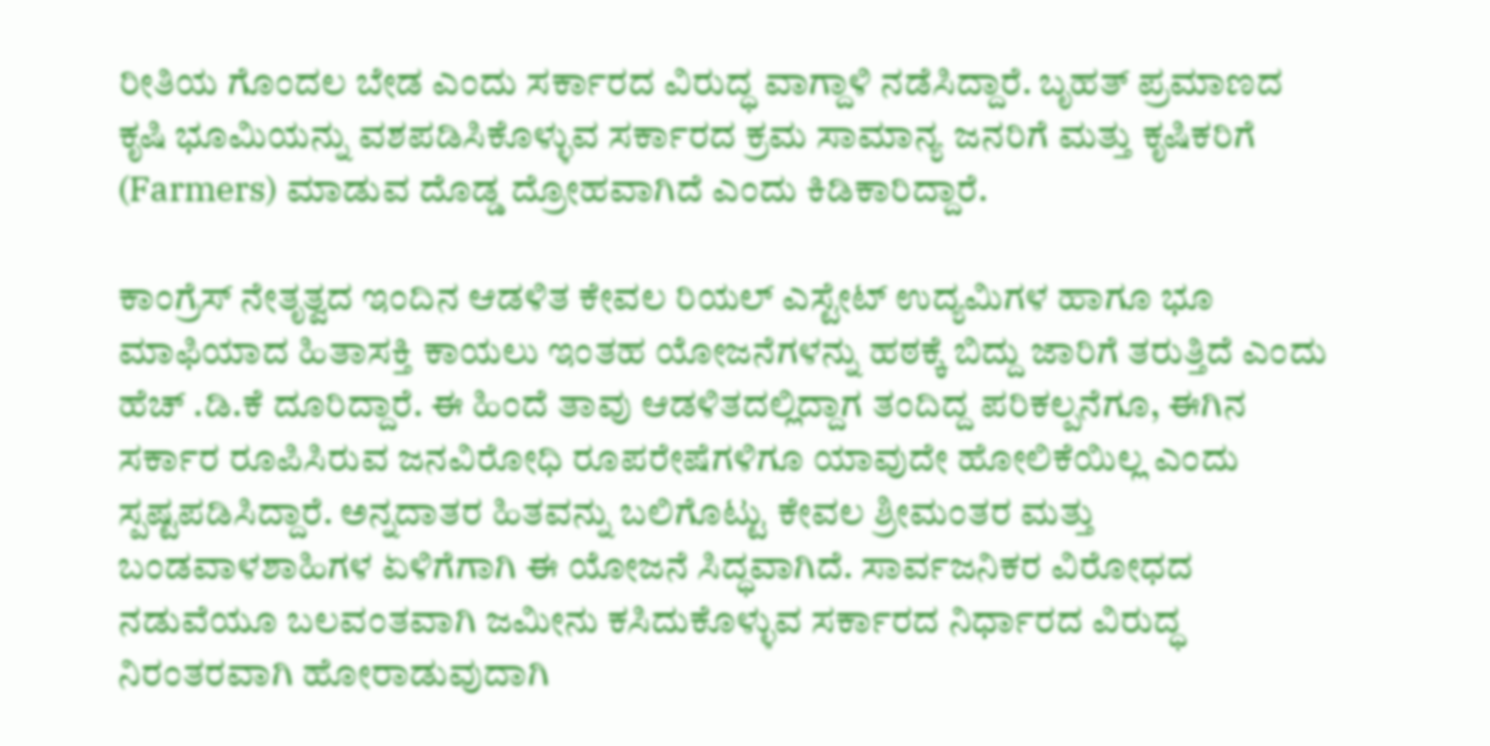ರೀತಿಯ ಗೊಂದಲ ಬೇಡ ಎಂದು ಸರ್ಕಾರದ ವಿರುದ್ಧ ವಾಗ್ದಾಳಿ ನಡೆಸಿದ್ದಾರೆ. ಬೃಹತ್ ಪ್ರಮಾಣದ ಕೃಷಿ ಭೂಮಿಯನ್ನು ವಶಪಡಿಸಿಕೊಳ್ಳುವ ಸರ್ಕಾರದ ಕ್ರಮ ಸಾಮಾನ್ಯ ಜನರಿಗೆ ಮತ್ತು ಕೃಷಿಕರಿಗೆ (Farmers) ಮಾಡುವ ದೊಡ್ಡ ದ್ರೋಹವಾಗಿದೆ ಎಂದು ಕಿಡಿಕಾರಿದ್ದಾರೆ.

ಕಾಂಗ್ರೆಸ್ ನೇತೃತ್ವದ ಇಂದಿನ ಆಡಳಿತ ಕೇವಲ ರಿಯಲ್ ಎಸ್ಟೇಟ್ ಉದ್ಯಮಿಗಳ ಹಾಗೂ ಭೂ ಮಾಫಿಯಾದ ಹಿತಾಸಕ್ತಿ ಕಾಯಲು ಇಂತಹ ಯೋಜನೆಗಳನ್ನು ಹಠಕ್ಕೆ ಬಿದ್ದು ಜಾರಿಗೆ ತರುತ್ತಿದೆ ಎಂದು ಹೆಚ್ .ಡಿ.ಕೆ ದೂರಿದ್ದಾರೆ. ಈ ಹಿಂದೆ ತಾವು ಆಡಳಿತದಲ್ಲಿದ್ದಾಗ ತಂದಿದ್ದ ಪರಿಕಲ್ಪನೆಗೂ, ಈಗಿನ ಸರ್ಕಾರ ರೂಪಿಸಿರುವ ಜನವಿರೋಧಿ ರೂಪರೇಷೆಗಳಿಗೂ ಯಾವುದೇ ಹೋಲಿಕೆಯಿಲ್ಲ ಎಂದು ಸ್ಪಷ್ಟಪಡಿಸಿದ್ದಾರೆ. ಅನ್ನದಾತರ ಹಿತವನ್ನು ಬಲಿಗೊಟ್ಟು ಕೇವಲ ಶ್ರೀಮಂತರ ಮತ್ತು ಬಂಡವಾಳಶಾಹಿಗಳ ಏಳಿಗೆಗಾಗಿ ಈ ಯೋಜನೆ ಸಿದ್ಧವಾಗಿದೆ. ಸಾರ್ವಜನಿಕರ ವಿರೋಧದ ನಡುವೆಯೂ ಬಲವಂತವಾಗಿ ಜಮೀನು ಕಸಿದುಕೊಳ್ಳುವ ಸರ್ಕಾರದ ನಿರ್ಧಾರದ ವಿರುದ್ಧ ನಿರಂತರವಾಗಿ ಹೋರಾಡುವುದಾಗಿ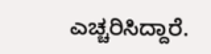ಎಚ್ಚರಿಸಿದ್ದಾರೆ.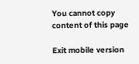You cannot copy content of this page

Exit mobile version